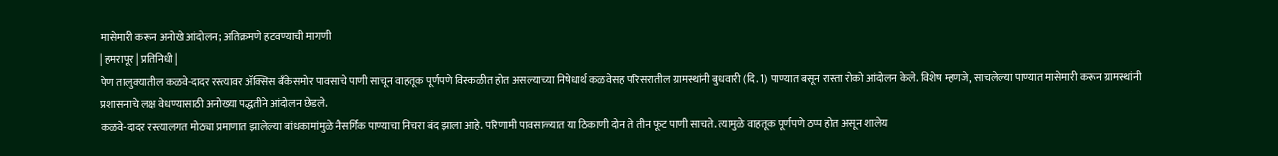मासेमारी करून अनोखे आंदोलन; अतिक्रमणे हटवण्याची मागणी
| हमरापूर | प्रतिनिधी |
पेण तालुक्यातील कळवे-दादर रस्त्यावर ॲक्सिस बँकेसमोर पावसाचे पाणी साचून वाहतूक पूर्णपणे विस्कळीत होत असल्याच्या निषेधार्थ कळवेसह परिसरातील ग्रामस्थांनी बुधवारी (दि. 1) पाण्यात बसून रास्ता रोको आंदोलन केले. विशेष म्हणजे, साचलेल्या पाण्यात मासेमारी करून ग्रामस्थांनी प्रशासनाचे लक्ष वेधण्यासाठी अनोख्या पद्धतीने आंदोलन छेडले.
कळवे-दादर रस्त्यालगत मोठ्या प्रमाणात झालेल्या बांधकामांमुळे नैसर्गिक पाण्याचा निचरा बंद झाला आहे. परिणामी पावसाळ्यात या ठिकाणी दोन ते तीन फूट पाणी साचते. त्यामुळे वाहतूक पूर्णपणे ठप्प होत असून शालेय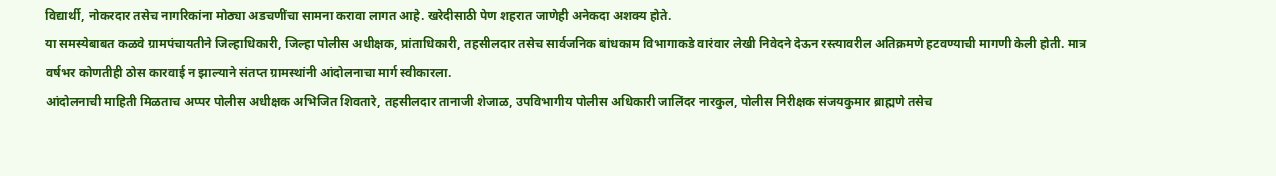विद्यार्थी, नोकरदार तसेच नागरिकांना मोठ्या अडचणींचा सामना करावा लागत आहे. खरेदीसाठी पेण शहरात जाणेही अनेकदा अशक्य होते.
या समस्येबाबत कळवे ग्रामपंचायतीने जिल्हाधिकारी, जिल्हा पोलीस अधीक्षक, प्रांताधिकारी, तहसीलदार तसेच सार्वजनिक बांधकाम विभागाकडे वारंवार लेखी निवेदने देऊन रस्त्यावरील अतिक्रमणे हटवण्याची मागणी केली होती. मात्र वर्षभर कोणतीही ठोस कारवाई न झाल्याने संतप्त ग्रामस्थांनी आंदोलनाचा मार्ग स्वीकारला.
आंदोलनाची माहिती मिळताच अप्पर पोलीस अधीक्षक अभिजित शिवतारे, तहसीलदार तानाजी शेजाळ, उपविभागीय पोलीस अधिकारी जालिंदर नारकुल, पोलीस निरीक्षक संजयकुमार ब्राह्मणे तसेच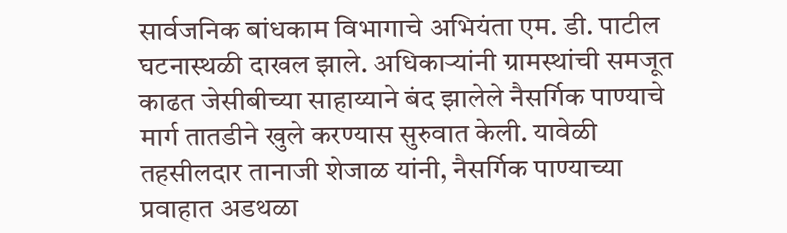सार्वजनिक बांधकाम विभागाचे अभियंता एम. डी. पाटील घटनास्थळी दाखल झाले. अधिकाऱ्यांनी ग्रामस्थांची समजूत काढत जेसीबीच्या साहाय्याने बंद झालेले नैसर्गिक पाण्याचे मार्ग तातडीने खुले करण्यास सुरुवात केली. यावेळी तहसीलदार तानाजी शेजाळ यांनी, नैसर्गिक पाण्याच्या प्रवाहात अडथळा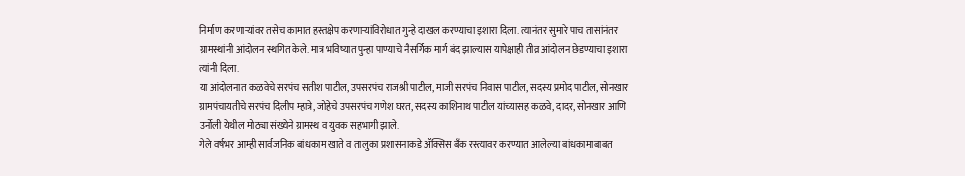निर्माण करणाऱ्यांवर तसेच कामात हस्तक्षेप करणाऱ्यांविरोधात गुन्हे दाखल करण्याचा इशारा दिला. त्यानंतर सुमारे पाच तासांनंतर ग्रामस्थांनी आंदोलन स्थगित केले. मात्र भविष्यात पुन्हा पाण्याचे नैसर्गिक मार्ग बंद झाल्यास यापेक्षाही तीव्र आंदोलन छेडण्याचा इशारा त्यांनी दिला.
या आंदोलनात कळवेचे सरपंच सतीश पाटील, उपसरपंच राजश्री पाटील, माजी सरपंच निवास पाटील, सदस्य प्रमोद पाटील, सोनखार ग्रामपंचायतीचे सरपंच दिलीप म्हात्रे, जोहेचे उपसरपंच गणेश घरत, सदस्य काशिनाथ पाटील यांच्यासह कळवे, दादर, सोनखार आणि उर्नोली येथील मोठ्या संख्येने ग्रामस्थ व युवक सहभागी झाले.
गेले वर्षभर आम्ही सार्वजनिक बांधकाम खाते व तालुका प्रशासनाकडे ॲक्सिस बँक रस्त्यावर करण्यात आलेल्या बांधकामाबाबत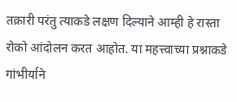तक्रारी परंतु त्याकडे लक्षण दिल्याने आम्ही हे रास्ता रोको आंदोलन करत आहोत. या महत्त्वाच्या प्रश्नाकडे गांभीर्याने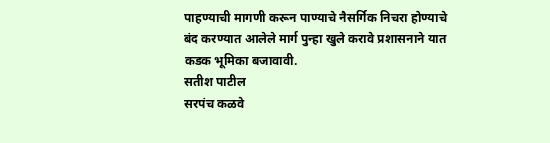पाहण्याची मागणी करून पाण्याचे नैसर्गिक निचरा होण्याचे बंद करण्यात आलेले मार्ग पुन्हा खुले करावे प्रशासनाने यात कडक भूमिका बजावावी.
सतीश पाटील
सरपंच कळवे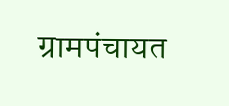ग्रामपंचायत